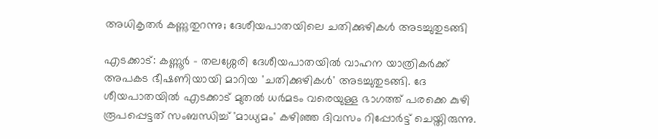അധികൃതർ കണ്ണുതുറന്നു; ദേശീയപാതയിലെ ചതിക്കുഴികൾ അടച്ചുതുടങ്ങി

എടക്കാട്: കണ്ണൂർ - തലശ്ശേരി ദേശീയപാതയിൽ വാഹന യാത്രികർക്ക് അപകട ഭീഷണിയായി മാറിയ 'ചതിക്കുഴികൾ' അടച്ചുതുടങ്ങി. ദേ ശീയപാതയിൽ എടക്കാട് മുതൽ ധർമടം വരെയുള്ള ഭാഗത്ത് പരക്കെ കുഴി രൂപപ്പെട്ടത് സംബന്ധിച്ച് 'മാധ്യമം' കഴിഞ്ഞ ദിവസം റിപ്പോർട്ട് ചെയ്തിരുന്നു.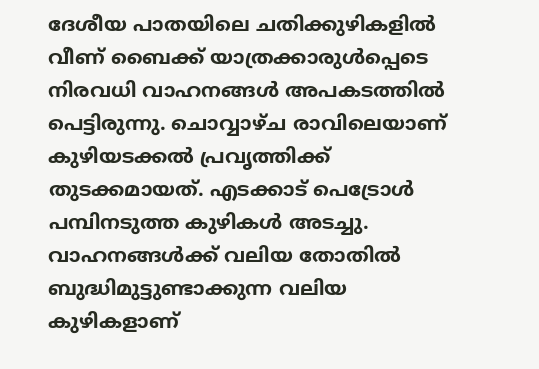ദേശീയ പാതയിലെ ചതിക്കുഴികളിൽ വീണ് ബൈക്ക് യാത്രക്കാരുൾപ്പെടെ നിരവധി വാഹനങ്ങൾ അപകടത്തിൽ പെട്ടിരുന്നു. ചൊവ്വാഴ്ച രാവിലെയാണ് കുഴിയടക്കൽ പ്രവൃത്തിക്ക് തുടക്കമായത്. എടക്കാട് പെട്രോൾ പമ്പിനടുത്ത കുഴികൾ അടച്ചു. വാഹനങ്ങൾക്ക് വലിയ തോതിൽ ബുദ്ധിമുട്ടുണ്ടാക്കുന്ന വലിയ കുഴികളാണ്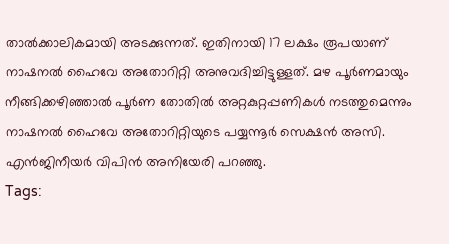താൽക്കാലികമായി അടക്കുന്നത്. ഇതിനായി 17 ലക്ഷം രൂപയാണ് നാഷനൽ ഹൈവേ അതോറിറ്റി അനുവദിച്ചിട്ടുള്ളത്. മഴ പൂർണമായും നീങ്ങിക്കഴിഞ്ഞാൽ പൂർണ തോതിൽ അറ്റകുറ്റപ്പണികൾ നടത്തുമെന്നും നാഷനൽ ഹൈവേ അതോറിറ്റിയുടെ പയ്യന്നൂർ സെക്ഷൻ അസി. എൻജിനീയർ വിപിൻ അനിയേരി പറഞ്ഞു.
Tags: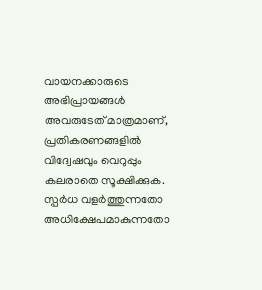വായനക്കാരുടെ അഭിപ്രായങ്ങള്‍ അവരുടേത് മാത്രമാണ്, പ്രതികരണങ്ങളിൽ വിദ്വേഷവും വെറുപ്പും കലരാതെ സൂക്ഷിക്കുക. സ്പർധ വളർത്തുന്നതോ അധിക്ഷേപമാകുന്നതോ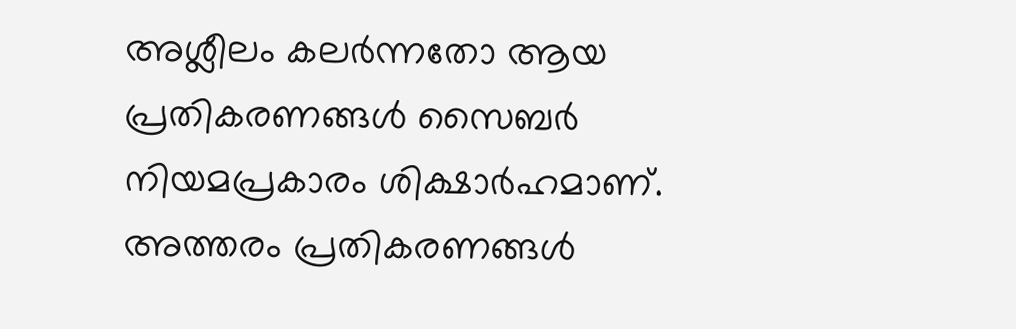അശ്ലീലം കലർന്നതോ ആയ പ്രതികരണങ്ങൾ സൈബർ നിയമപ്രകാരം ശിക്ഷാർഹമാണ്. അത്തരം പ്രതികരണങ്ങൾ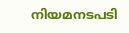നിയമനടപടി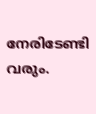നേരിടേണ്ടി വരും.